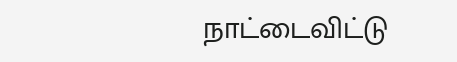நாட்டைவிட்டு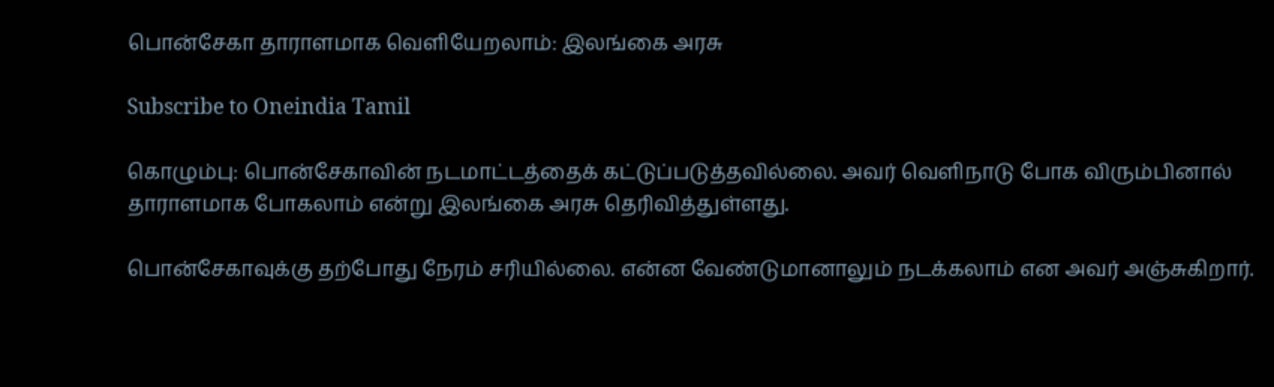பொன்சேகா தாராளமாக வெளியேறலாம்: இலங்கை அரசு

Subscribe to Oneindia Tamil

கொழும்பு: பொன்சேகாவின் நடமாட்டத்தைக் கட்டுப்படுத்தவில்லை. அவர் வெளிநாடு போக விரும்பினால் தாராளமாக போகலாம் என்று இலங்கை அரசு தெரிவித்துள்ளது.

பொன்சேகாவுக்கு தற்போது நேரம் சரியில்லை. என்ன வேண்டுமானாலும் நடக்கலாம் என அவர் அஞ்சுகிறார்.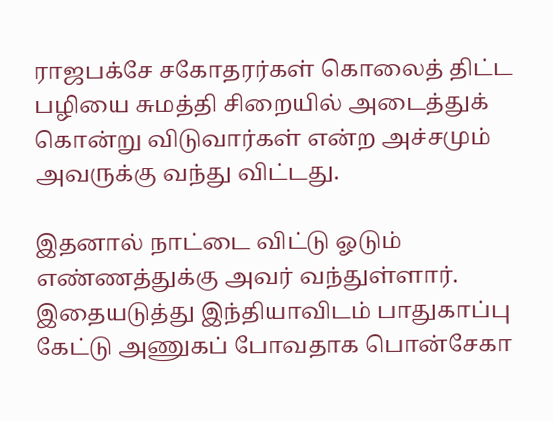ராஜபக்சே சகோதரர்கள் கொலைத் திட்ட பழியை சுமத்தி சிறையில் அடைத்துக் கொன்று விடுவார்கள் என்ற அச்சமும் அவருக்கு வந்து விட்டது.

இதனால் நாட்டை விட்டு ஓடும் எண்ணத்துக்கு அவர் வந்துள்ளார். இதையடுத்து இந்தியாவிடம் பாதுகாப்பு கேட்டு அணுகப் போவதாக பொன்சேகா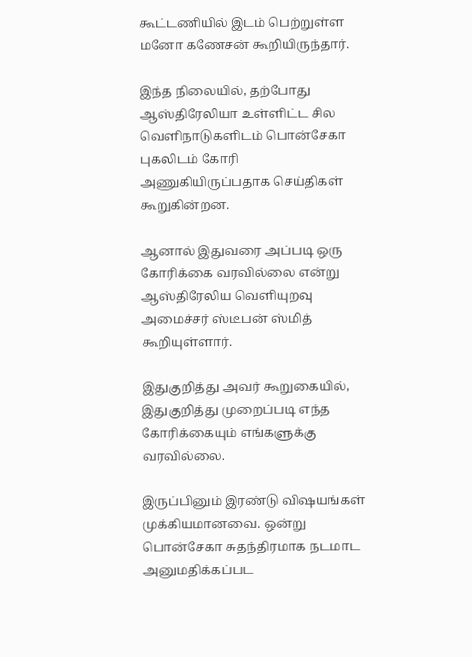கூட்டணியில் இடம் பெற்றுள்ள மனோ கணேசன் கூறியிருந்தார்.

இந்த நிலையில், தற்போது ஆஸ்திரேலியா உள்ளிட்ட சில வெளிநாடுகளிடம் பொன்சேகா புகலிடம் கோரி அணுகியிருப்பதாக செய்திகள் கூறுகின்றன.

ஆனால் இதுவரை அப்படி ஒரு கோரிக்கை வரவில்லை என்று ஆஸ்திரேலிய வெளியுறவு அமைச்சர் ஸ்டீபன் ஸ்மித் கூறியுள்ளார்.

இதுகுறித்து அவர் கூறுகையில், இதுகுறித்து முறைப்படி எந்த கோரிக்கையும் எங்களுக்கு வரவில்லை.

இருப்பினும் இரண்டு விஷயங்கள் முக்கியமானவை. ஒன்று பொன்சேகா சுதந்திரமாக நடமாட அனுமதிக்கப்பட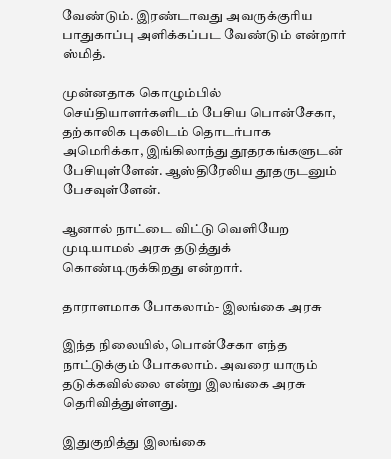வேண்டும். இரண்டாவது அவருக்குரிய பாதுகாப்பு அளிக்கப்பட வேண்டும் என்றார் ஸ்மித்.

முன்னதாக கொழும்பில் செய்தியாளர்களிடம் பேசிய பொன்சேகா, தற்காலிக புகலிடம் தொடர்பாக அமெரிக்கா, இங்கிலாந்து தூதரகங்களுடன் பேசியுள்ளேன். ஆஸ்திரேலிய தூதருடனும் பேசவுள்ளேன்.

ஆனால் நாட்டை விட்டு வெளியேற முடியாமல் அரசு தடுத்துக் கொண்டிருக்கிறது என்றார்.

தாராளமாக போகலாம்- இலங்கை அரசு

இந்த நிலையில், பொன்சேகா எந்த நாட்டுக்கும் போகலாம். அவரை யாரும் தடுக்கவில்லை என்று இலங்கை அரசு தெரிவித்துள்ளது.

இதுகுறித்து இலங்கை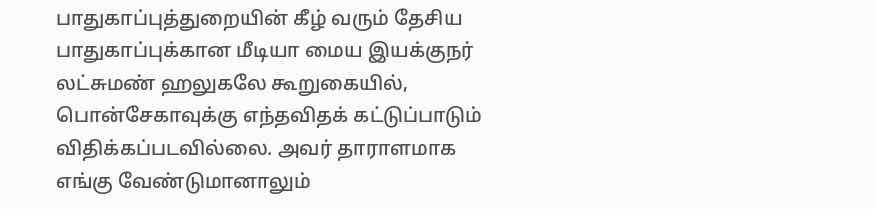பாதுகாப்புத்துறையின் கீழ் வரும் தேசிய பாதுகாப்புக்கான மீடியா மைய இயக்குநர் லட்சுமண் ஹலுகலே கூறுகையில், பொன்சேகாவுக்கு எந்தவிதக் கட்டுப்பாடும் விதிக்கப்படவில்லை. அவர் தாராளமாக எங்கு வேண்டுமானாலும்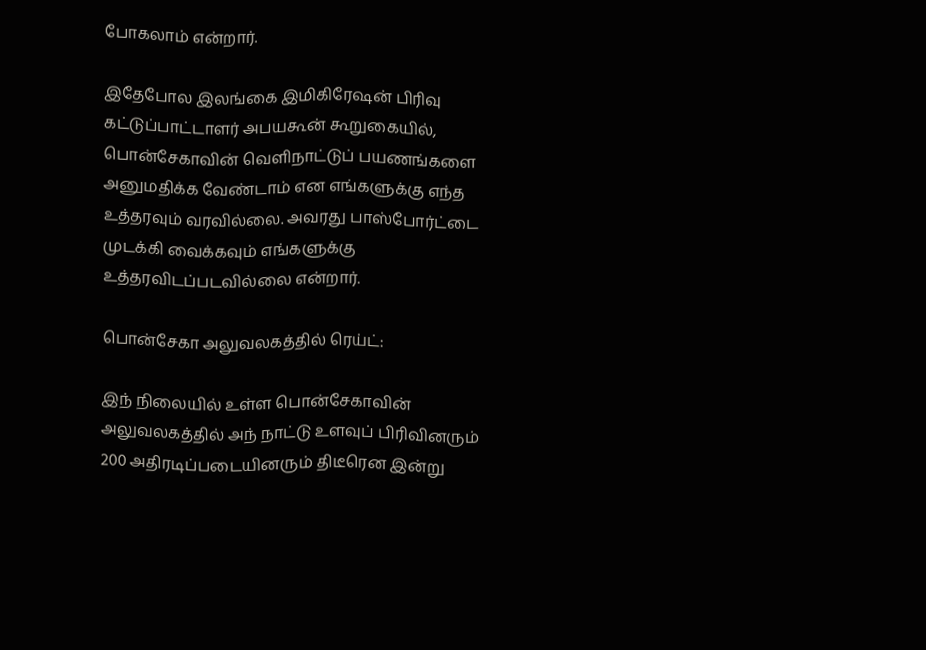போகலாம் என்றார்.

இதேபோல இலங்கை இமிகிரேஷன் பிரிவு கட்டுப்பாட்டாளர் அபயகூன் கூறுகையில், பொன்சேகாவின் வெளிநாட்டுப் பயணங்களை அனுமதிக்க வேண்டாம் என எங்களுக்கு எந்த உத்தரவும் வரவில்லை. அவரது பாஸ்போர்ட்டை முடக்கி வைக்கவும் எங்களுக்கு உத்தரவிடப்படவில்லை என்றார்.

பொன்சேகா அலுவலகத்தில் ரெய்ட்:

இந் நிலையில் உள்ள பொன்சேகாவின் அலுவலகத்தில் அந் நாட்டு உளவுப் பிரிவினரும் 200 அதிரடிப்படையினரும் திடீரென இன்று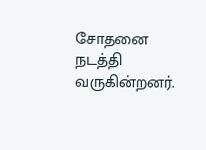சோதனை நடத்தி வருகின்றனர்.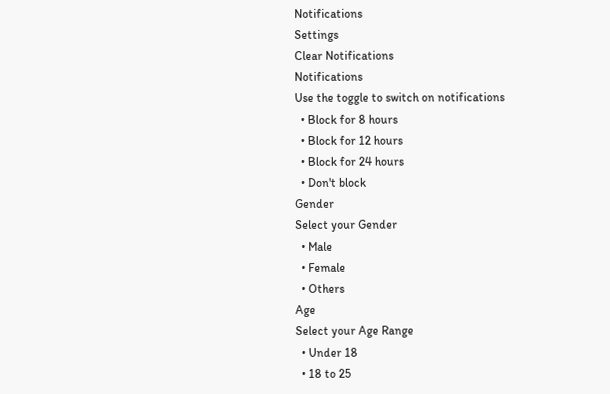Notifications
Settings
Clear Notifications
Notifications
Use the toggle to switch on notifications
  • Block for 8 hours
  • Block for 12 hours
  • Block for 24 hours
  • Don't block
Gender
Select your Gender
  • Male
  • Female
  • Others
Age
Select your Age Range
  • Under 18
  • 18 to 25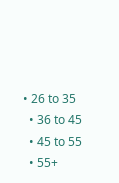• 26 to 35
  • 36 to 45
  • 45 to 55
  • 55+